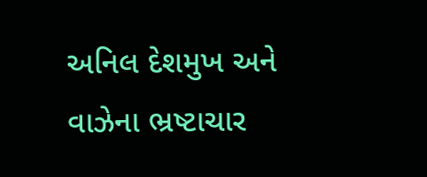અનિલ દેશમુખ અને વાઝેના ભ્રષ્ટાચાર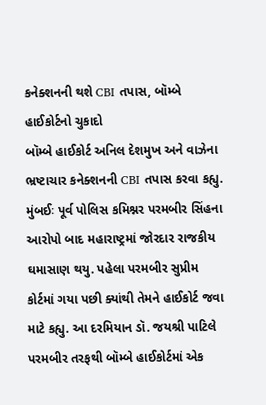કનેક્શનની થશે CBI તપાસ, બૉમ્બે હાઈકોર્ટનો ચુકાદો
બૉમ્બે હાઈકોર્ટ અનિલ દેશમુખ અને વાઝેના ભ્રષ્ટાચાર કનેક્શનની CBI તપાસ કરવા કહ્યુ.
મુંબઈઃ પૂર્વ પોલિસ કમિશ્નર પરમબીર સિંહના આરોપો બાદ મહારાષ્ટ્રમાં જોરદાર રાજકીય ઘમાસાણ થયુ. પહેલા પરમબીર સુપ્રીમ કોર્ટમાં ગયા પછી ક્યાંથી તેમને હાઈકોર્ટ જવા માટે કહ્યુ. આ દરમિયાન ડૉ. જયશ્રી પાટિલે પરમબીર તરફથી બૉમ્બે હાઈકોર્ટમાં એક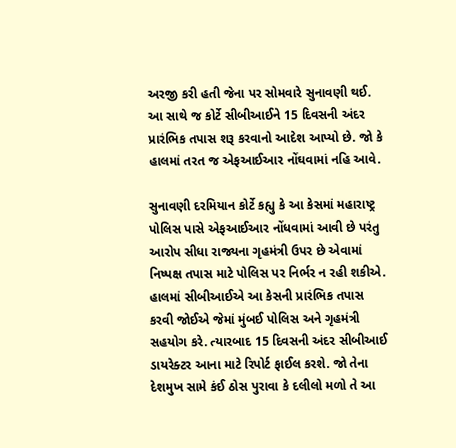અરજી કરી હતી જેના પર સોમવારે સુનાવણી થઈ. આ સાથે જ કોર્ટે સીબીઆઈને 15 દિવસની અંદર પ્રારંભિક તપાસ શરૂ કરવાનો આદેશ આપ્યો છે. જો કે હાલમાં તરત જ એફઆઈઆર નોંઘવામાં નહિ આવે.

સુનાવણી દરમિયાન કોર્ટે કહ્યુ કે આ કેસમાં મહારાષ્ટ્ર પોલિસ પાસે એફઆઈઆર નોંધવામાં આવી છે પરંતુ આરોપ સીધા રાજ્યના ગૃહમંત્રી ઉપર છે એવામાં નિષ્પક્ષ તપાસ માટે પોલિસ પર નિર્ભર ન રહી શકીએ. હાલમાં સીબીઆઈએ આ કેસની પ્રારંભિક તપાસ કરવી જોઈએ જેમાં મુંબઈ પોલિસ અને ગૃહમંત્રી સહયોગ કરે. ત્યારબાદ 15 દિવસની અંદર સીબીઆઈ ડાયરેક્ટર આના માટે રિપોર્ટ ફાઈલ કરશે. જો તેના દેશમુખ સામે કંઈ ઠોસ પુરાવા કે દલીલો મળો તે આ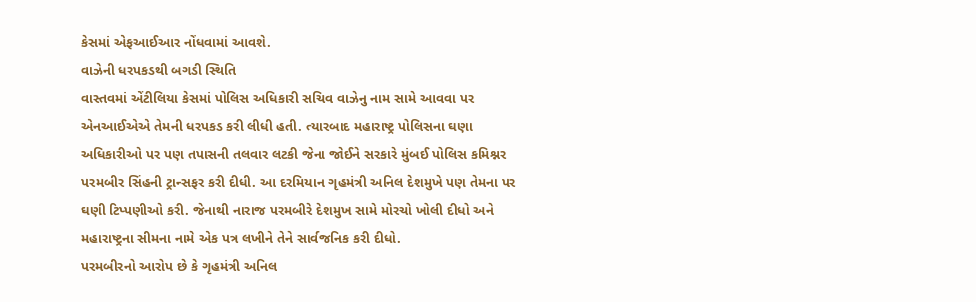કેસમાં એફઆઈઆર નોંધવામાં આવશે.
વાઝેની ધરપકડથી બગડી સ્થિતિ
વાસ્તવમાં એંટીલિયા કેસમાં પોલિસ અધિકારી સચિવ વાઝેનુ નામ સામે આવવા પર એનઆઈએએ તેમની ધરપકડ કરી લીધી હતી. ત્યારબાદ મહારાષ્ટ્ર પોલિસના ઘણા અધિકારીઓ પર પણ તપાસની તલવાર લટકી જેના જોઈને સરકારે મુંબઈ પોલિસ કમિશ્નર પરમબીર સિંહની ટ્રાન્સફર કરી દીધી. આ દરમિયાન ગૃહમંત્રી અનિલ દેશમુખે પણ તેમના પર ઘણી ટિપ્પણીઓ કરી. જેનાથી નારાજ પરમબીરે દેશમુખ સામે મોરચો ખોલી દીધો અને મહારાષ્ટ્રના સીમના નામે એક પત્ર લખીને તેને સાર્વજનિક કરી દીધો.
પરમબીરનો આરોપ છે કે ગૃહમંત્રી અનિલ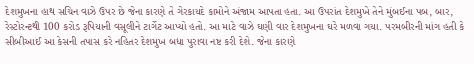દેશમુખના હાથ સચિન વાઝે ઉપર છે જેના કારણે તે ગેરકાયદે કામોને અંજામ આપતા હતા. આ ઉપરાંત દેશમુખે તેને મુંબઈના પબ, બાર, રેસ્ટોરન્ટથી 100 કરોડ રૂપિયાની વસૂલીને ટાર્ગેટ આપ્યો હતો. આ માટે વાઝે ઘણી વાર દેશમુખના ઘરે મળવા ગયા. પરમબીરની માંગ હતી કે સીબીઆઈ આ કેસની તપાસ કરે નહિતર દેશમુખ બધા પુરાવા નષ્ટ કરી દેશે. જેના કારણે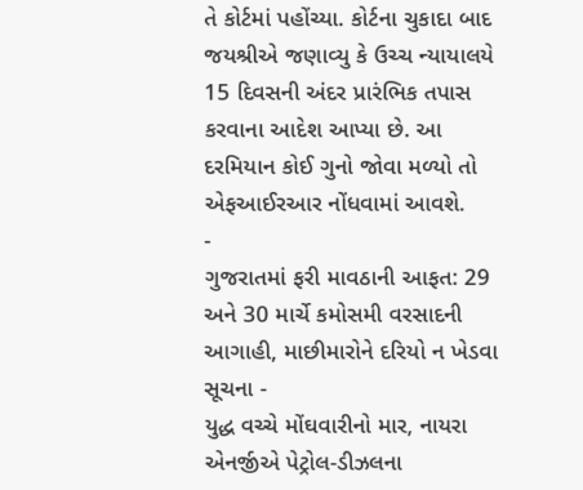તે કોર્ટમાં પહોંચ્યા. કોર્ટના ચુકાદા બાદ જયશ્રીએ જણાવ્યુ કે ઉચ્ચ ન્યાયાલયે 15 દિવસની અંદર પ્રારંભિક તપાસ કરવાના આદેશ આપ્યા છે. આ દરમિયાન કોઈ ગુનો જોવા મળ્યો તો એફઆઈરઆર નોંધવામાં આવશે.
-
ગુજરાતમાં ફરી માવઠાની આફત: 29 અને 30 માર્ચે કમોસમી વરસાદની આગાહી, માછીમારોને દરિયો ન ખેડવા સૂચના -
યુદ્ધ વચ્ચે મોંઘવારીનો માર, નાયરા એનર્જીએ પેટ્રોલ-ડીઝલના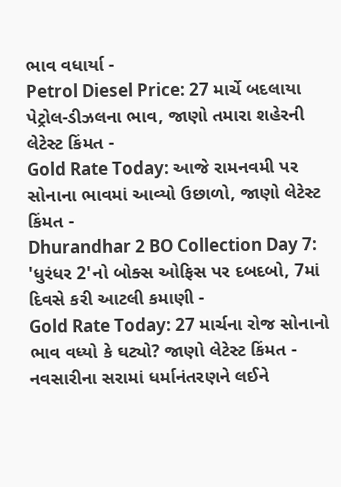ભાવ વધાર્યા -
Petrol Diesel Price: 27 માર્ચે બદલાયા પેટ્રોલ-ડીઝલના ભાવ, જાણો તમારા શહેરની લેટેસ્ટ કિંમત -
Gold Rate Today: આજે રામનવમી પર સોનાના ભાવમાં આવ્યો ઉછાળો, જાણો લેટેસ્ટ કિંમત -
Dhurandhar 2 BO Collection Day 7: 'ધુરંધર 2'નો બોક્સ ઓફિસ પર દબદબો, 7માં દિવસે કરી આટલી કમાણી -
Gold Rate Today: 27 માર્ચના રોજ સોનાનો ભાવ વધ્યો કે ઘટ્યો? જાણો લેટેસ્ટ કિંમત -
નવસારીના સરામાં ધર્માનંતરણને લઈને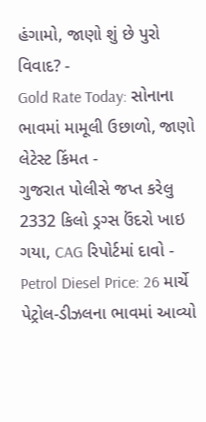હંગામો, જાણો શું છે પુરો વિવાદ? -
Gold Rate Today: સોનાના ભાવમાં મામૂલી ઉછાળો, જાણો લેટેસ્ટ કિંમત -
ગુજરાત પોલીસે જપ્ત કરેલુ 2332 કિલો ડ્રગ્સ ઉંદરો ખાઇ ગયા, CAG રિપોર્ટમાં દાવો -
Petrol Diesel Price: 26 માર્ચે પેટ્રોલ-ડીઝલના ભાવમાં આવ્યો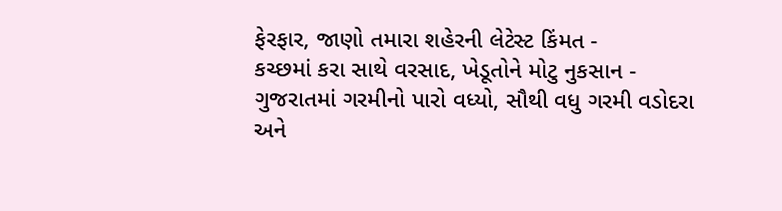ફેરફાર, જાણો તમારા શહેરની લેટેસ્ટ કિંમત -
કચ્છમાં કરા સાથે વરસાદ, ખેડૂતોને મોટુ નુકસાન -
ગુજરાતમાં ગરમીનો પારો વધ્યો, સૌથી વધુ ગરમી વડોદરા અને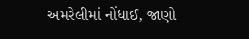અમરેલીમાં નોંધાઈ, જાણો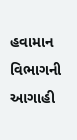હવામાન વિભાગની આગાહી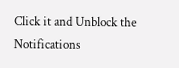Click it and Unblock the Notifications